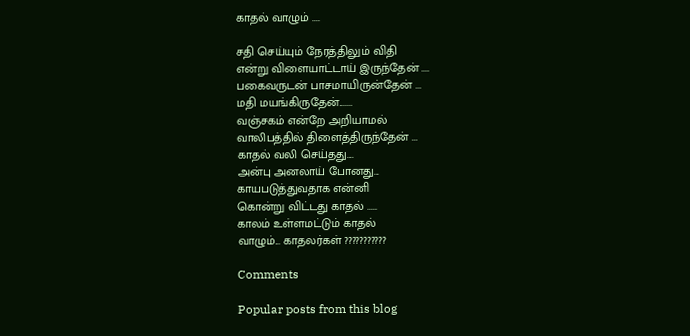காதல் வாழும் ....

சதி செய்யும் நேரத்திலும் விதி
என்று விளையாட்டாய் இருந்தேன் ....
பகைவருடன் பாசமாயிருன்தேன் ...
மதி மயங்கிருதேன்.......
வஞ்சகம் என்றே அறியாமல்
வாலிபத்தில் திளைத்திருந்தேன் ...
காதல் வலி செய்தது....
அன்பு அனலாய் போனது...
காயபடுத்துவதாக என்னி
கொன்று விட்டது காதல் .....
காலம் உள்ளமட்டும் காதல்
வாழும்... காதலர்கள் ???????????

Comments

Popular posts from this blog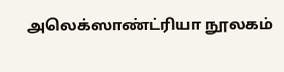அலெக்ஸாண்ட்ரியா நூலகம்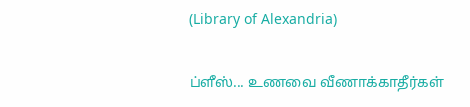(Library of Alexandria)

ப்ளீஸ்... உணவை வீணாக்காதீர்கள்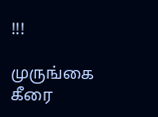!!!

முருங்கை கீரை